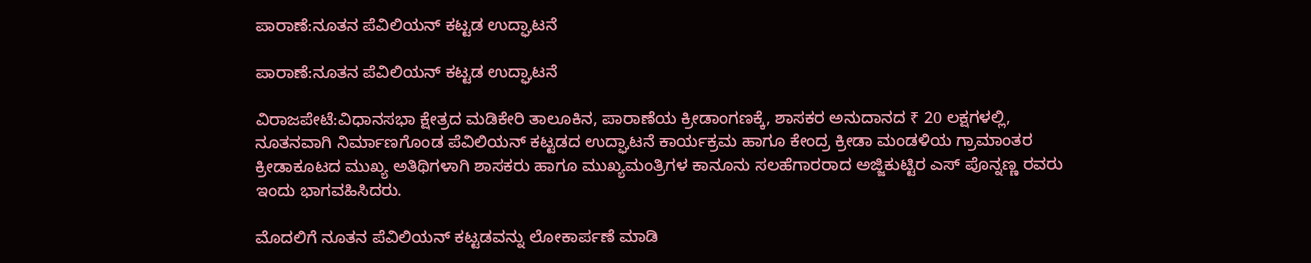ಪಾರಾಣೆ:ನೂತನ ಪೆವಿಲಿಯನ್ ಕಟ್ಟಡ ಉದ್ಘಾಟನೆ

ಪಾರಾಣೆ:ನೂತನ ಪೆವಿಲಿಯನ್ ಕಟ್ಟಡ ಉದ್ಘಾಟನೆ

ವಿರಾಜಪೇಟೆ:ವಿಧಾನಸಭಾ ಕ್ಷೇತ್ರದ ಮಡಿಕೇರಿ ತಾಲೂಕಿನ, ಪಾರಾಣೆಯ ಕ್ರೀಡಾಂಗಣಕ್ಕೆ, ಶಾಸಕರ ಅನುದಾನದ ₹ 20 ಲಕ್ಷಗಳಲ್ಲಿ, ನೂತನವಾಗಿ ನಿರ್ಮಾಣಗೊಂಡ ಪೆವಿಲಿಯನ್ ಕಟ್ಟಡದ ಉದ್ಘಾಟನೆ ಕಾರ್ಯಕ್ರಮ ಹಾಗೂ ಕೇಂದ್ರ ಕ್ರೀಡಾ ಮಂಡಳಿಯ ಗ್ರಾಮಾಂತರ ಕ್ರೀಡಾಕೂಟದ ಮುಖ್ಯ ಅತಿಥಿಗಳಾಗಿ ಶಾಸಕರು ಹಾಗೂ ಮುಖ್ಯಮಂತ್ರಿಗಳ ಕಾನೂನು ಸಲಹೆಗಾರರಾದ ಅಜ್ಜಿಕುಟ್ಟಿರ ಎಸ್ ಪೊನ್ನಣ್ಣ ರವರು ಇಂದು ಭಾಗವಹಿಸಿದರು.

ಮೊದಲಿಗೆ ನೂತನ ಪೆವಿಲಿಯನ್ ಕಟ್ಟಡವನ್ನು ಲೋಕಾರ್ಪಣೆ ಮಾಡಿ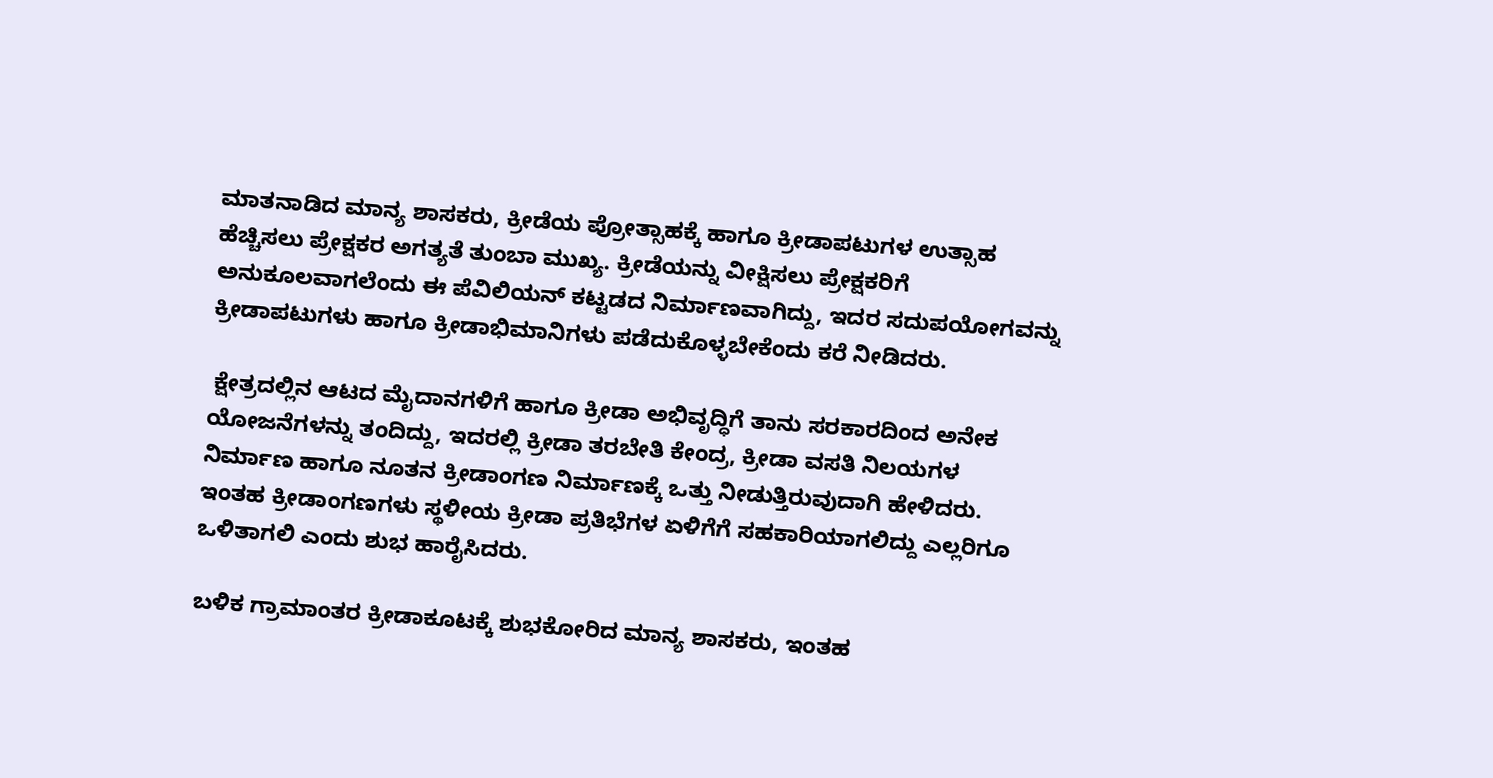ಮಾತನಾಡಿದ ಮಾನ್ಯ ಶಾಸಕರು, ಕ್ರೀಡೆಯ ಪ್ರೋತ್ಸಾಹಕ್ಕೆ ಹಾಗೂ ಕ್ರೀಡಾಪಟುಗಳ ಉತ್ಸಾಹ ಹೆಚ್ಚಿಸಲು ಪ್ರೇಕ್ಷಕರ ಅಗತ್ಯತೆ ತುಂಬಾ ಮುಖ್ಯ. ಕ್ರೀಡೆಯನ್ನು ವೀಕ್ಷಿಸಲು ಪ್ರೇಕ್ಷಕರಿಗೆ ಅನುಕೂಲವಾಗಲೆಂದು ಈ ಪೆವಿಲಿಯನ್ ಕಟ್ಟಡದ ನಿರ್ಮಾಣವಾಗಿದ್ದು, ಇದರ ಸದುಪಯೋಗವನ್ನು ಕ್ರೀಡಾಪಟುಗಳು ಹಾಗೂ ಕ್ರೀಡಾಭಿಮಾನಿಗಳು ಪಡೆದುಕೊಳ್ಳಬೇಕೆಂದು ಕರೆ ನೀಡಿದರು.

 ಕ್ಷೇತ್ರದಲ್ಲಿನ ಆಟದ ಮೈದಾನಗಳಿಗೆ ಹಾಗೂ ಕ್ರೀಡಾ ಅಭಿವೃದ್ಧಿಗೆ ತಾನು ಸರಕಾರದಿಂದ ಅನೇಕ ಯೋಜನೆಗಳನ್ನು ತಂದಿದ್ದು, ಇದರಲ್ಲಿ ಕ್ರೀಡಾ ತರಬೇತಿ ಕೇಂದ್ರ, ಕ್ರೀಡಾ ವಸತಿ ನಿಲಯಗಳ ನಿರ್ಮಾಣ ಹಾಗೂ ನೂತನ ಕ್ರೀಡಾಂಗಣ ನಿರ್ಮಾಣಕ್ಕೆ ಒತ್ತು ನೀಡುತ್ತಿರುವುದಾಗಿ ಹೇಳಿದರು. ಇಂತಹ ಕ್ರೀಡಾಂಗಣಗಳು ಸ್ಥಳೀಯ ಕ್ರೀಡಾ ಪ್ರತಿಭೆಗಳ ಏಳಿಗೆಗೆ ಸಹಕಾರಿಯಾಗಲಿದ್ದು ಎಲ್ಲರಿಗೂ ಒಳಿತಾಗಲಿ ಎಂದು ಶುಭ ಹಾರೈಸಿದರು.

ಬಳಿಕ ಗ್ರಾಮಾಂತರ ಕ್ರೀಡಾಕೂಟಕ್ಕೆ ಶುಭಕೋರಿದ ಮಾನ್ಯ ಶಾಸಕರು, ಇಂತಹ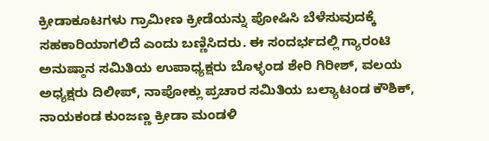ಕ್ರೀಡಾಕೂಟಗಳು ಗ್ರಾಮೀಣ ಕ್ರೀಡೆಯನ್ನು ಪೋಷಿಸಿ ಬೆಳೆಸುವುದಕ್ಕೆ ಸಹಕಾರಿಯಾಗಲಿದೆ ಎಂದು ಬಣ್ಣಿಸಿದರು. ಈ ಸಂದರ್ಭದಲ್ಲಿ ಗ್ಯಾರಂಟಿ ಅನುಷ್ಠಾನ ಸಮಿತಿಯ ಉಪಾಧ್ಯಕ್ಷರು ಬೊಳ್ಳಂಡ ಶೇರಿ ಗಿರೀಶ್, ವಲಯ ಅಧ್ಯಕ್ಷರು ದಿಲೀಪ್, ನಾಪೋಕ್ಲು ಪ್ರಚಾರ ಸಮಿತಿಯ ಬಲ್ಯಾಟಂಡ ಕೌಶಿಕ್, ನಾಯಕಂಡ ಕುಂಜಣ್ಣ ಕ್ರೀಡಾ ಮಂಡಳಿ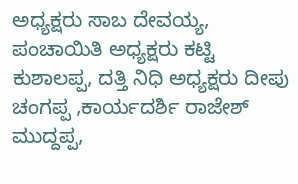ಅಧ್ಯಕ್ಷರು ಸಾಬ ದೇವಯ್ಯ, ಪಂಚಾಯಿತಿ ಅಧ್ಯಕ್ಷರು ಕಟ್ಟಿ ಕುಶಾಲಪ್ಪ, ದತ್ತಿ ನಿಧಿ ಅಧ್ಯಕ್ಷರು ದೀಪು ಚಂಗಪ್ಪ ,ಕಾರ್ಯದರ್ಶಿ ರಾಜೇಶ್ ಮುದ್ದಪ್ಪ,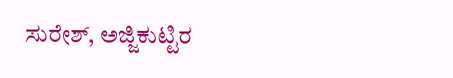ಸುರೇಶ್, ಅಜ್ಜಿಕುಟ್ಟಿರ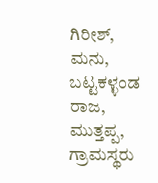ಗಿರೀಶ್, ಮನು, ಬಟ್ಟಕಳ್ಳಂಡ ರಾಜ, ಮುತ್ತಪ್ಪ, ಗ್ರಾಮಸ್ಥರು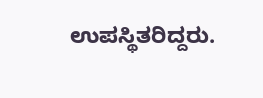ಉಪಸ್ಥಿತರಿದ್ದರು.